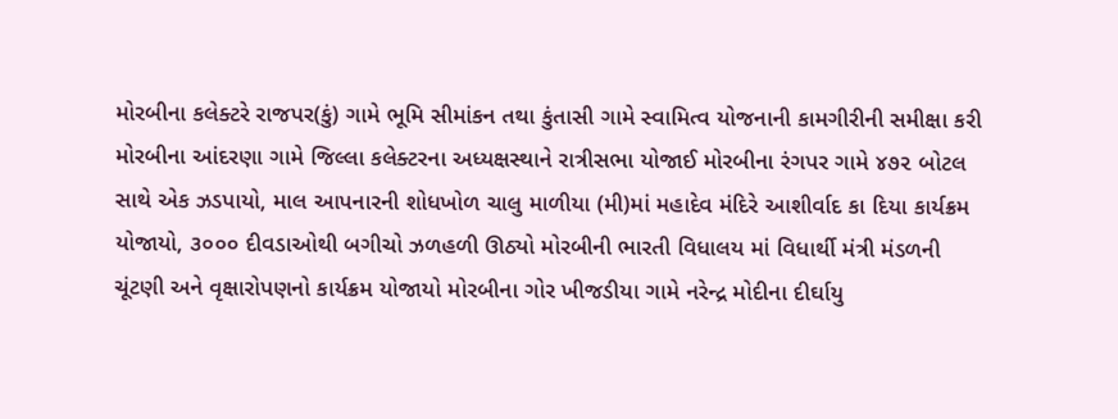મોરબીના કલેક્ટરે રાજપર(કું) ગામે ભૂમિ સીમાંકન તથા કુંતાસી ગામે સ્વામિત્વ યોજનાની કામગીરીની સમીક્ષા કરી મોરબીના આંદરણા ગામે જિલ્લા કલેક્ટરના અધ્યક્ષસ્થાને રાત્રીસભા યોજાઈ મોરબીના રંગપર ગામે ૪૭૨ બોટલ સાથે એક ઝડપાયો, માલ આપનારની શોધખોળ ચાલુ માળીયા (મી)માં મહાદેવ મંદિરે આશીર્વાદ કા દિયા કાર્યક્રમ યોજાયો, ૩૦૦૦ દીવડાઓથી બગીચો ઝળહળી ઊઠ્યો મોરબીની ભારતી વિધાલય માં વિધાર્થી મંત્રી મંડળની ચૂંટણી અને વૃક્ષારોપણનો કાર્યક્રમ યોજાયો મોરબીના ગોર ખીજડીયા ગામે નરેન્દ્ર મોદીના દીર્ઘાયુ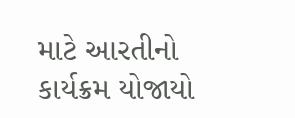માટે આરતીનો કાર્યક્રમ યોજાયો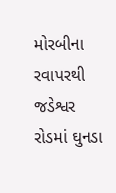મોરબીના રવાપરથી જડેશ્વર રોડમાં ઘુનડા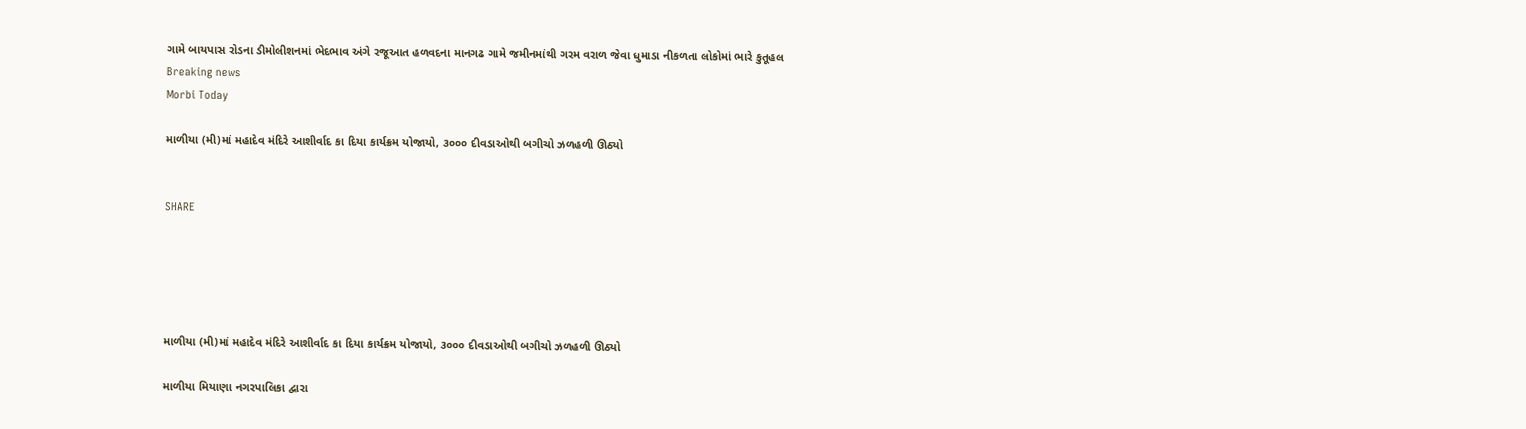ગામે બાયપાસ રોડના ડીમોલીશનમાં ભેદભાવ અંગે રજૂઆત હળવદના માનગઢ ગામે જમીનમાંથી ગરમ વરાળ જેવા ધુમાડા નીકળતા લોકોમાં ભારે કુતૂહલ
Breaking news
Morbi Today

માળીયા (મી)માં મહાદેવ મંદિરે આશીર્વાદ કા દિયા કાર્યક્રમ યોજાયો, ૩૦૦૦ દીવડાઓથી બગીચો ઝળહળી ઊઠ્યો


SHARE





માળીયા (મી)માં મહાદેવ મંદિરે આશીર્વાદ કા દિયા કાર્યક્રમ યોજાયો, ૩૦૦૦ દીવડાઓથી બગીચો ઝળહળી ઊઠ્યો

માળીયા મિયાણા નગરપાલિકા દ્વારા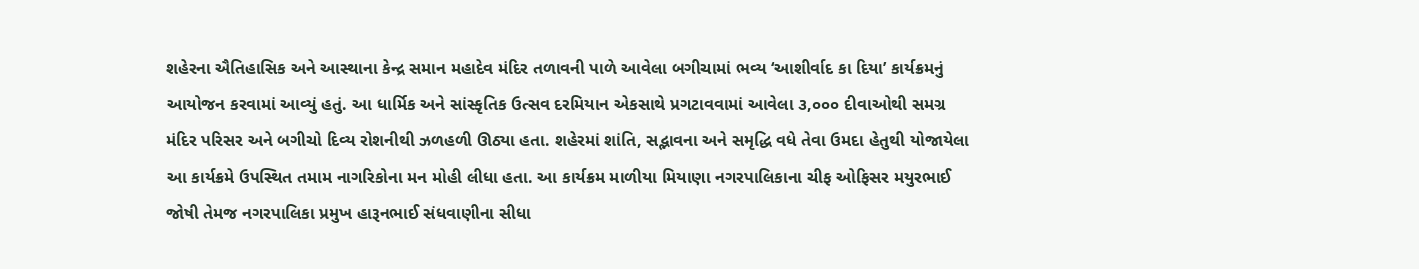શહેરના ઐતિહાસિક અને આસ્થાના કેન્દ્ર સમાન મહાદેવ મંદિર તળાવની પાળે આવેલા બગીચામાં ભવ્ય ‘આશીર્વાદ કા દિયા’ કાર્યક્રમનું આયોજન કરવામાં આવ્યું હતું. આ ધાર્મિક અને સાંસ્કૃતિક ઉત્સવ દરમિયાન એકસાથે પ્રગટાવવામાં આવેલા ૩,૦૦૦ દીવાઓથી સમગ્ર મંદિર પરિસર અને બગીચો દિવ્ય રોશનીથી ઝળહળી ઊઠ્યા હતા. શહેરમાં શાંતિ, સદ્ભાવના અને સમૃદ્ધિ વધે તેવા ઉમદા હેતુથી યોજાયેલા આ કાર્યક્રમે ઉપસ્થિત તમામ નાગરિકોના મન મોહી લીધા હતા. આ કાર્યક્રમ માળીયા મિયાણા નગરપાલિકાના ચીફ ઓફિસર મયુરભાઈ જોષી તેમજ નગરપાલિકા પ્રમુખ હારૂનભાઈ સંધવાણીના સીધા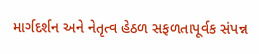માર્ગદર્શન અને નેતૃત્વ હેઠળ સફળતાપૂર્વક સંપન્ન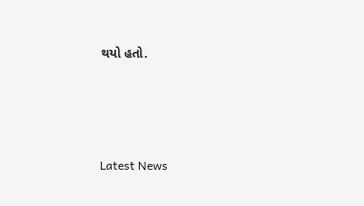થયો હતો.




Latest News